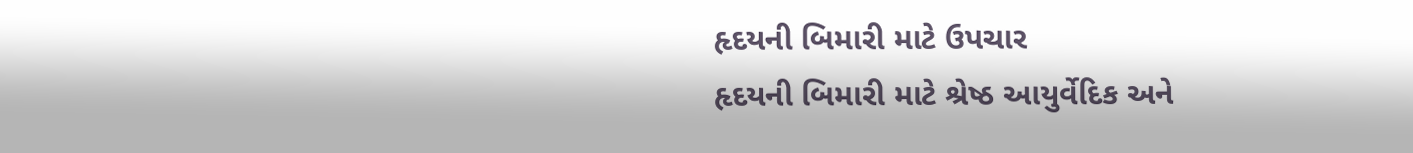હૃદયની બિમારી માટે ઉપચાર
હૃદયની બિમારી માટે શ્રેષ્ઠ આયુર્વેદિક અને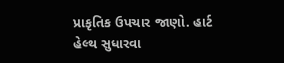પ્રાકૃતિક ઉપચાર જાણો. હાર્ટ હેલ્થ સુધારવા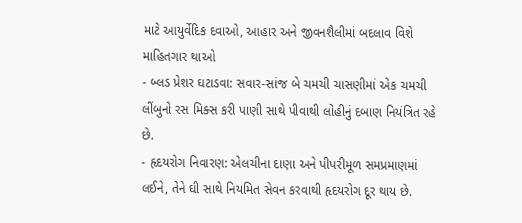માટે આયુર્વેદિક દવાઓ, આહાર અને જીવનશૈલીમાં બદલાવ વિશે માહિતગાર થાઓ
- બ્લડ પ્રેશર ઘટાડવા: સવાર-સાંજ બે ચમચી ચાસણીમાં એક ચમચી લીંબુનો રસ મિક્સ કરી પાણી સાથે પીવાથી લોહીનું દબાણ નિયંત્રિત રહે છે.
- હૃદયરોગ નિવારણ: એલચીના દાણા અને પીપરીમૂળ સમપ્રમાણમાં લઈને, તેને ઘી સાથે નિયમિત સેવન કરવાથી હૃદયરોગ દૂર થાય છે.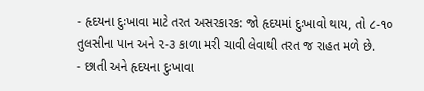- હૃદયના દુઃખાવા માટે તરત અસરકારક: જો હૃદયમાં દુઃખાવો થાય, તો ૮-૧૦ તુલસીના પાન અને ૨-૩ કાળા મરી ચાવી લેવાથી તરત જ રાહત મળે છે.
- છાતી અને હૃદયના દુઃખાવા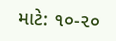માટે: ૧૦-૨૦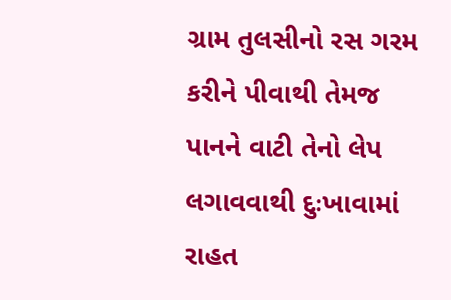ગ્રામ તુલસીનો રસ ગરમ કરીને પીવાથી તેમજ પાનને વાટી તેનો લેપ લગાવવાથી દુઃખાવામાં રાહત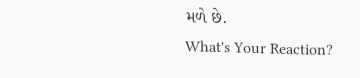મળે છે.
What's Your Reaction?